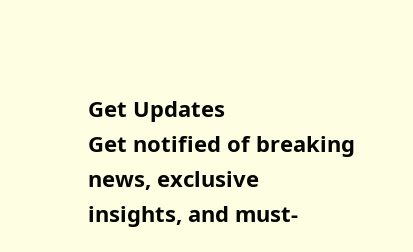Get Updates
Get notified of breaking news, exclusive insights, and must-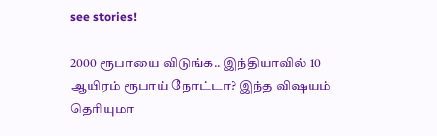see stories!

2000 ரூபாயை விடுங்க.. இந்தியாவில் 10 ஆயிரம் ரூபாய் நோட்டா? இந்த விஷயம் தெரியுமா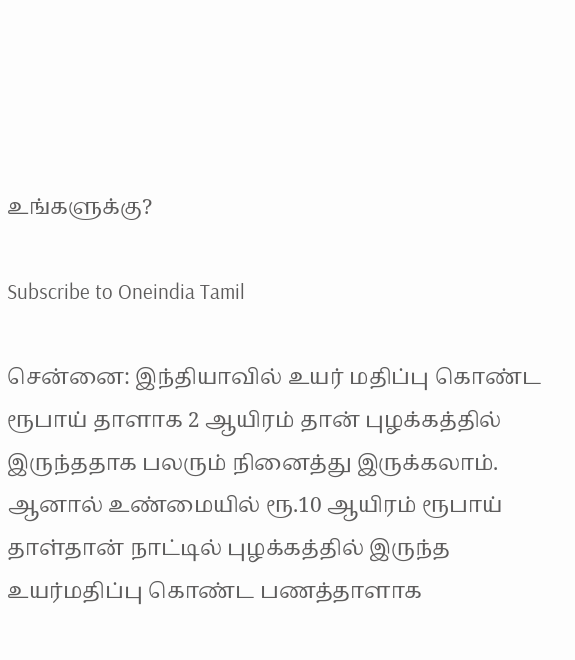உங்களுக்கு?

Subscribe to Oneindia Tamil

சென்னை: இந்தியாவில் உயர் மதிப்பு கொண்ட ரூபாய் தாளாக 2 ஆயிரம் தான் புழக்கத்தில் இருந்ததாக பலரும் நினைத்து இருக்கலாம். ஆனால் உண்மையில் ரூ.10 ஆயிரம் ரூபாய் தாள்தான் நாட்டில் புழக்கத்தில் இருந்த உயர்மதிப்பு கொண்ட பணத்தாளாக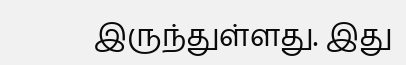இருந்துள்ளது. இது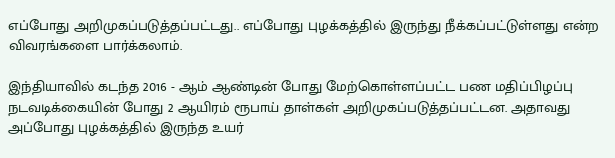எப்போது அறிமுகப்படுத்தப்பட்டது.. எப்போது புழக்கத்தில் இருந்து நீக்கப்பட்டுள்ளது என்ற விவரங்களை பார்க்கலாம்.

இந்தியாவில் கடந்த 2016 - ஆம் ஆண்டின் போது மேற்கொள்ளப்பட்ட பண மதிப்பிழப்பு நடவடிக்கையின் போது 2 ஆயிரம் ரூபாய் தாள்கள் அறிமுகப்படுத்தப்பட்டன. அதாவது அப்போது புழக்கத்தில் இருந்த உயர்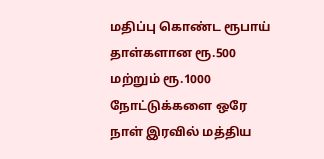மதிப்பு கொண்ட ரூபாய் தாள்களான ரூ.500 மற்றும் ரூ.1000 நோட்டுக்களை ஒரே நாள் இரவில் மத்திய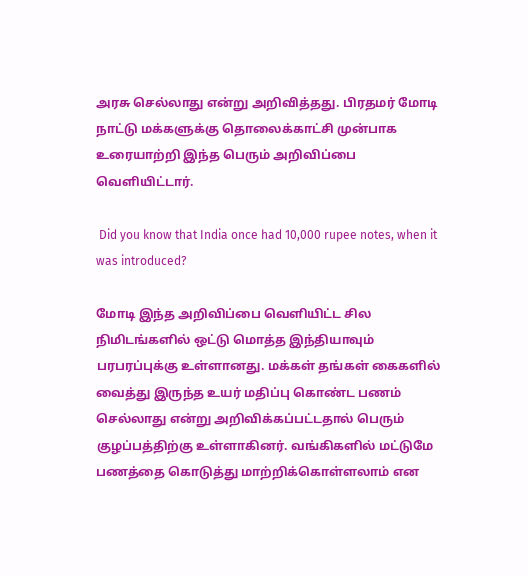அரசு செல்லாது என்று அறிவித்தது. பிரதமர் மோடி நாட்டு மக்களுக்கு தொலைக்காட்சி முன்பாக உரையாற்றி இந்த பெரும் அறிவிப்பை வெளியிட்டார்.

 Did you know that India once had 10,000 rupee notes, when it was introduced?

மோடி இந்த அறிவிப்பை வெளியிட்ட சில நிமிடங்களில் ஒட்டு மொத்த இந்தியாவும் பரபரப்புக்கு உள்ளானது. மக்கள் தங்கள் கைகளில் வைத்து இருந்த உயர் மதிப்பு கொண்ட பணம் செல்லாது என்று அறிவிக்கப்பட்டதால் பெரும் குழப்பத்திற்கு உள்ளாகினர். வங்கிகளில் மட்டுமே பணத்தை கொடுத்து மாற்றிக்கொள்ளலாம் என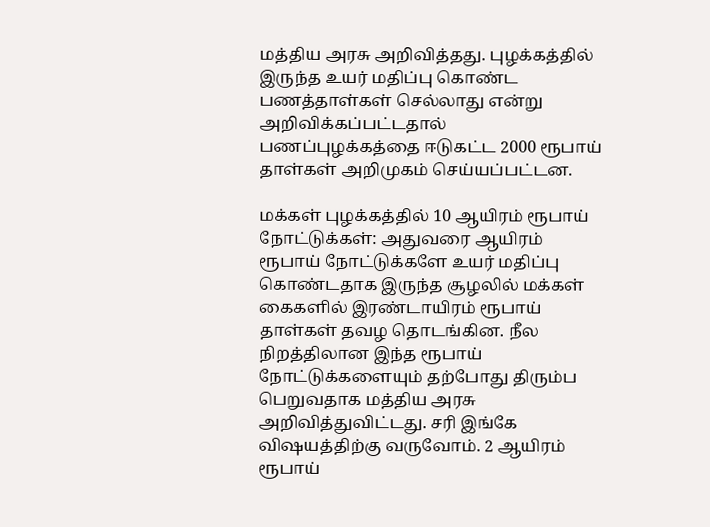மத்திய அரசு அறிவித்தது. புழக்கத்தில் இருந்த உயர் மதிப்பு கொண்ட பணத்தாள்கள் செல்லாது என்று அறிவிக்கப்பட்டதால் பணப்புழக்கத்தை ஈடுகட்ட 2000 ரூபாய் தாள்கள் அறிமுகம் செய்யப்பட்டன.

மக்கள் புழக்கத்தில் 10 ஆயிரம் ரூபாய் நோட்டுக்கள்: அதுவரை ஆயிரம் ரூபாய் நோட்டுக்களே உயர் மதிப்பு கொண்டதாக இருந்த சூழலில் மக்கள் கைகளில் இரண்டாயிரம் ரூபாய் தாள்கள் தவழ தொடங்கின. நீல நிறத்திலான இந்த ரூபாய் நோட்டுக்களையும் தற்போது திரும்ப பெறுவதாக மத்திய அரசு அறிவித்துவிட்டது. சரி இங்கே விஷயத்திற்கு வருவோம். 2 ஆயிரம் ரூபாய்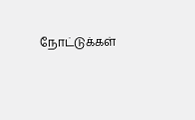நோட்டுக்கள்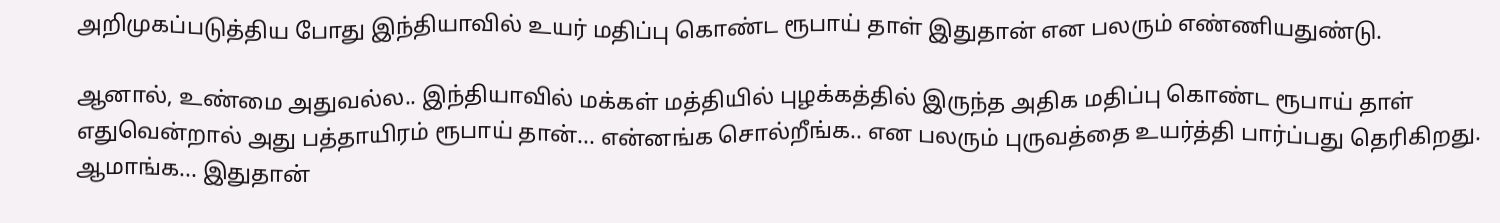அறிமுகப்படுத்திய போது இந்தியாவில் உயர் மதிப்பு கொண்ட ரூபாய் தாள் இதுதான் என பலரும் எண்ணியதுண்டு.

ஆனால், உண்மை அதுவல்ல.. இந்தியாவில் மக்கள் மத்தியில் புழக்கத்தில் இருந்த அதிக மதிப்பு கொண்ட ரூபாய் தாள் எதுவென்றால் அது பத்தாயிரம் ரூபாய் தான்... என்னங்க சொல்றீங்க.. என பலரும் புருவத்தை உயர்த்தி பார்ப்பது தெரிகிறது. ஆமாங்க... இதுதான்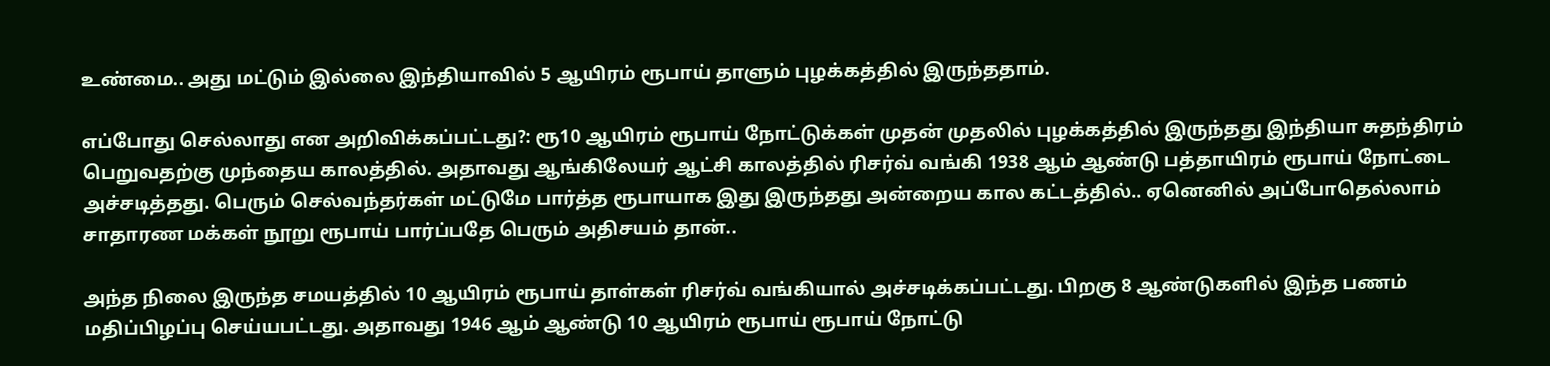உண்மை.. அது மட்டும் இல்லை இந்தியாவில் 5 ஆயிரம் ரூபாய் தாளும் புழக்கத்தில் இருந்ததாம்.

எப்போது செல்லாது என அறிவிக்கப்பட்டது?: ரூ10 ஆயிரம் ரூபாய் நோட்டுக்கள் முதன் முதலில் புழக்கத்தில் இருந்தது இந்தியா சுதந்திரம் பெறுவதற்கு முந்தைய காலத்தில். அதாவது ஆங்கிலேயர் ஆட்சி காலத்தில் ரிசர்வ் வங்கி 1938 ஆம் ஆண்டு பத்தாயிரம் ரூபாய் நோட்டை அச்சடித்தது. பெரும் செல்வந்தர்கள் மட்டுமே பார்த்த ரூபாயாக இது இருந்தது அன்றைய கால கட்டத்தில்.. ஏனெனில் அப்போதெல்லாம் சாதாரண மக்கள் நூறு ரூபாய் பார்ப்பதே பெரும் அதிசயம் தான்..

அந்த நிலை இருந்த சமயத்தில் 10 ஆயிரம் ரூபாய் தாள்கள் ரிசர்வ் வங்கியால் அச்சடிக்கப்பட்டது. பிறகு 8 ஆண்டுகளில் இந்த பணம் மதிப்பிழப்பு செய்யபட்டது. அதாவது 1946 ஆம் ஆண்டு 10 ஆயிரம் ரூபாய் ரூபாய் நோட்டு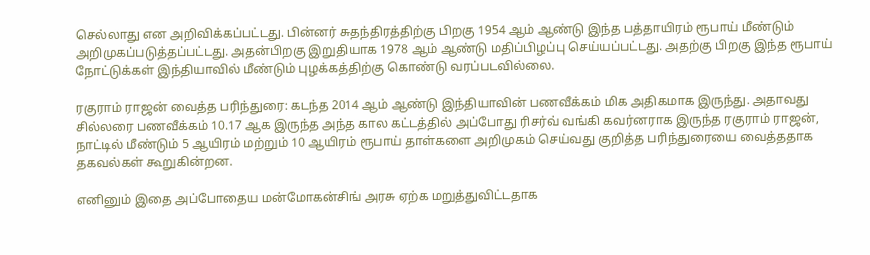செல்லாது என அறிவிக்கப்பட்டது. பின்னர் சுதந்திரத்திற்கு பிறகு 1954 ஆம் ஆண்டு இந்த பத்தாயிரம் ரூபாய் மீண்டும் அறிமுகப்படுத்தப்பட்டது. அதன்பிறகு இறுதியாக 1978 ஆம் ஆண்டு மதிப்பிழப்பு செய்யப்பட்டது. அதற்கு பிறகு இந்த ரூபாய் நோட்டுக்கள் இந்தியாவில் மீண்டும் புழக்கத்திற்கு கொண்டு வரப்படவில்லை.

ரகுராம் ராஜன் வைத்த பரிந்துரை: கடந்த 2014 ஆம் ஆண்டு இந்தியாவின் பணவீக்கம் மிக அதிகமாக இருந்து. அதாவது சில்லரை பணவீக்கம் 10.17 ஆக இருந்த அந்த கால கட்டத்தில் அப்போது ரிசர்வ் வங்கி கவர்னராக இருந்த ரகுராம் ராஜன், நாட்டில் மீண்டும் 5 ஆயிரம் மற்றும் 10 ஆயிரம் ரூபாய் தாள்களை அறிமுகம் செய்வது குறித்த பரிந்துரையை வைத்ததாக தகவல்கள் கூறுகின்றன.

எனினும் இதை அப்போதைய மன்மோகன்சிங் அரசு ஏற்க மறுத்துவிட்டதாக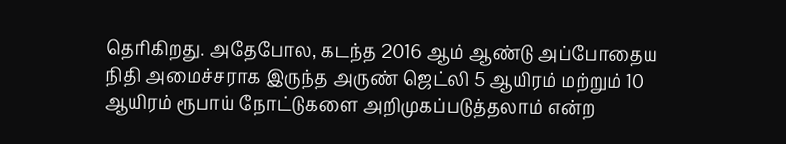தெரிகிறது. அதேபோல, கடந்த 2016 ஆம் ஆண்டு அப்போதைய நிதி அமைச்சராக இருந்த அருண் ஜெட்லி 5 ஆயிரம் மற்றும் 10 ஆயிரம் ரூபாய் நோட்டுகளை அறிமுகப்படுத்தலாம் என்ற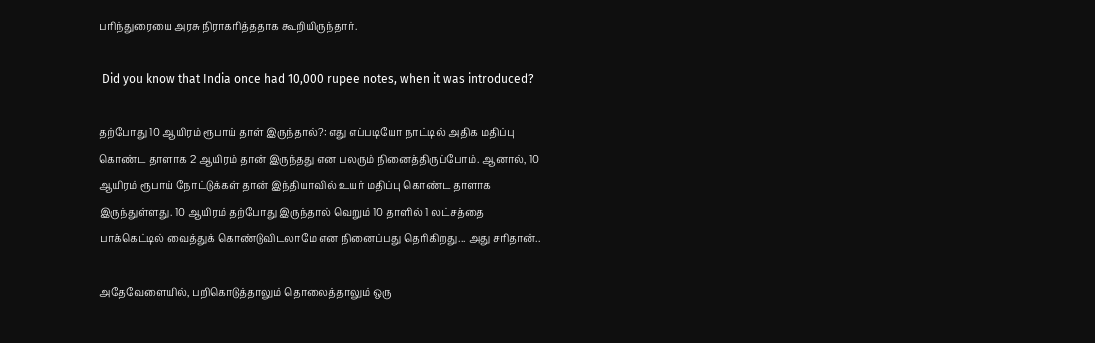பரிந்துரையை அரசு நிராகரித்ததாக கூறியிருந்தார்.

 Did you know that India once had 10,000 rupee notes, when it was introduced?

தற்போது 10 ஆயிரம் ரூபாய் தாள் இருந்தால்?: எது எப்படியோ நாட்டில் அதிக மதிப்பு கொண்ட தாளாக 2 ஆயிரம் தான் இருந்தது என பலரும் நினைத்திருப்போம். ஆனால், 10 ஆயிரம் ரூபாய் நோட்டுக்கள் தான் இந்தியாவில் உயர் மதிப்பு கொண்ட தாளாக இருந்துள்ளது. 10 ஆயிரம் தற்போது இருந்தால் வெறும் 10 தாளில் 1 லட்சத்தை பாக்கெட்டில் வைத்துக் கொண்டுவிடலாமே என நினைப்பது தெரிகிறது... அது சரிதான்..

அதேவேளையில், பறிகொடுத்தாலும் தொலைத்தாலும் ஒரு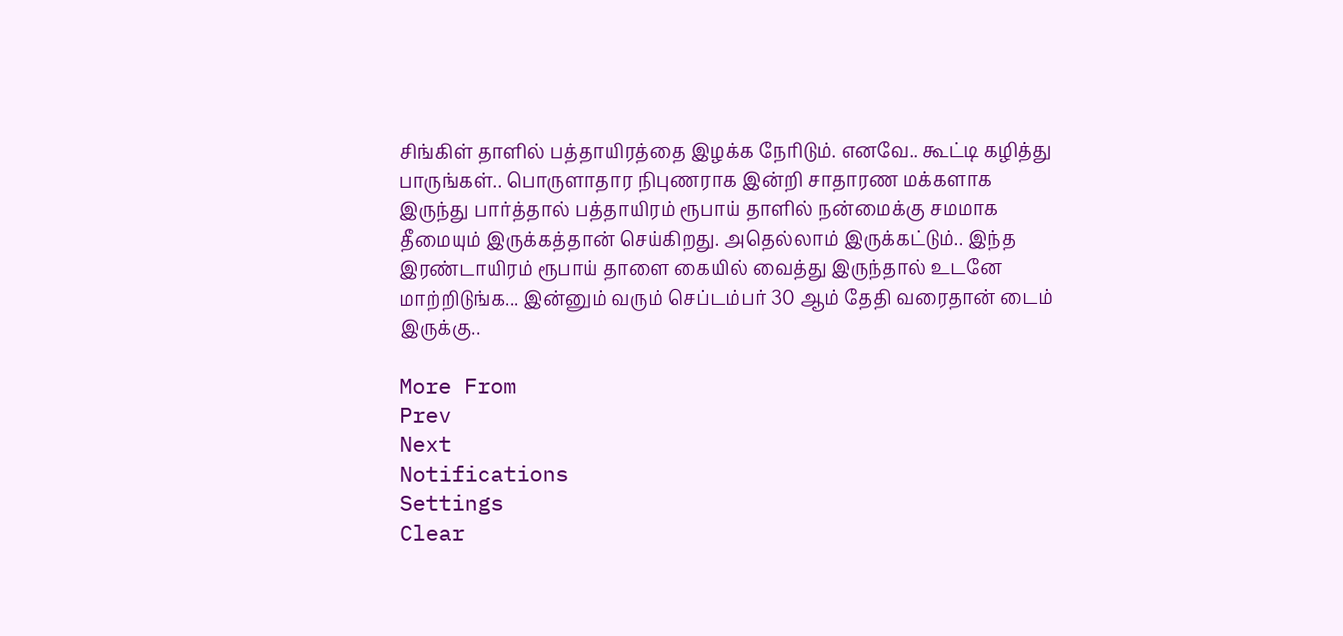சிங்கிள் தாளில் பத்தாயிரத்தை இழக்க நேரிடும். எனவே.. கூட்டி கழித்து பாருங்கள்.. பொருளாதார நிபுணராக இன்றி சாதாரண மக்களாக இருந்து பார்த்தால் பத்தாயிரம் ரூபாய் தாளில் நன்மைக்கு சமமாக தீமையும் இருக்கத்தான் செய்கிறது. அதெல்லாம் இருக்கட்டும்.. இந்த இரண்டாயிரம் ரூபாய் தாளை கையில் வைத்து இருந்தால் உடனே மாற்றிடுங்க... இன்னும் வரும் செப்டம்பர் 30 ஆம் தேதி வரைதான் டைம் இருக்கு..

More From
Prev
Next
Notifications
Settings
Clear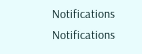Notifications
Notifications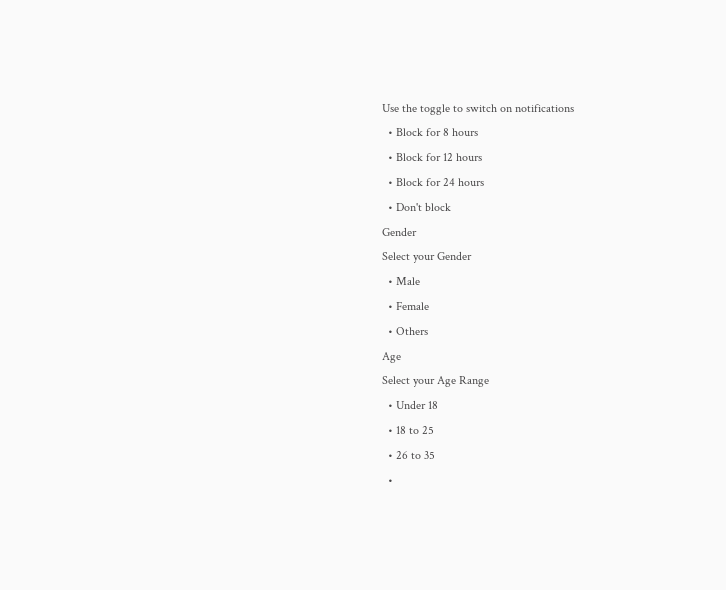Use the toggle to switch on notifications
  • Block for 8 hours
  • Block for 12 hours
  • Block for 24 hours
  • Don't block
Gender
Select your Gender
  • Male
  • Female
  • Others
Age
Select your Age Range
  • Under 18
  • 18 to 25
  • 26 to 35
  •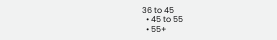36 to 45
  • 45 to 55
  • 55+